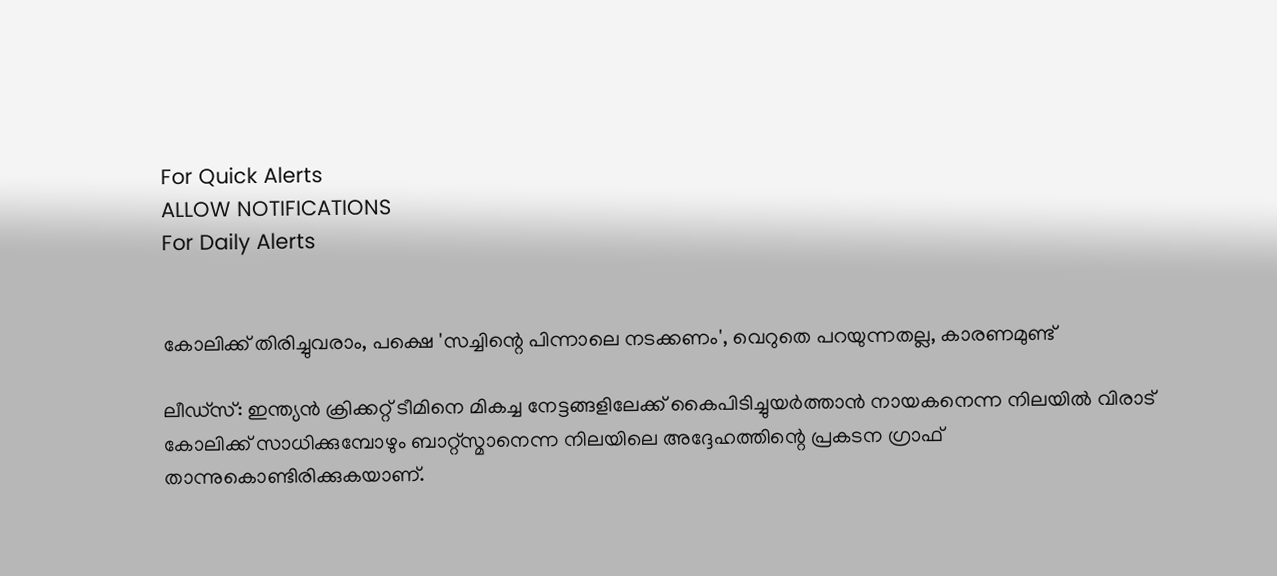For Quick Alerts
ALLOW NOTIFICATIONS
For Daily Alerts


കോലിക്ക് തിരിച്ചുവരാം, പക്ഷെ 'സച്ചിന്റെ പിന്നാലെ നടക്കണം', വെറുതെ പറയുന്നതല്ല, കാരണമുണ്ട്

ലീഡ്‌സ്: ഇന്ത്യന്‍ ക്രിക്കറ്റ് ടീമിനെ മികച്ച നേട്ടങ്ങളിലേക്ക് കൈപിടിച്ചുയര്‍ത്താന്‍ നായകനെന്ന നിലയില്‍ വിരാട് കോലിക്ക് സാധിക്കുമ്പോഴും ബാറ്റ്‌സ്മാനെന്ന നിലയിലെ അദ്ദേഹത്തിന്റെ പ്രകടന ഗ്രാഫ് താന്നുകൊണ്ടിരിക്കുകയാണ്.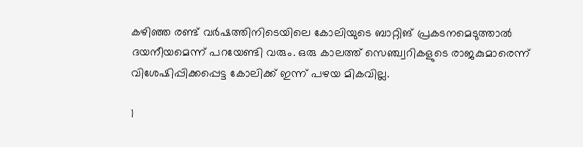കഴിഞ്ഞ രണ്ട് വര്‍ഷത്തിനിടെയിലെ കോലിയുടെ ബാറ്റിങ് പ്രകടനമെടുത്താല്‍ ദയനീയമെന്ന് പറയേണ്ടി വരും. ഒരു കാലത്ത് സെഞ്ച്വറികളുടെ രാജകുമാരെന്ന് വിശേഷിപ്പിക്കപ്പെട്ട കോലിക്ക് ഇന്ന് പഴയ മികവില്ല.

1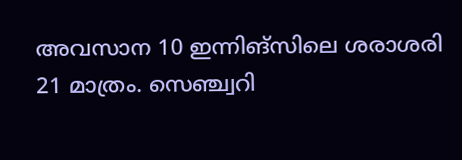അവസാന 10 ഇന്നിങ്‌സിലെ ശരാശരി 21 മാത്രം. സെഞ്ച്വറി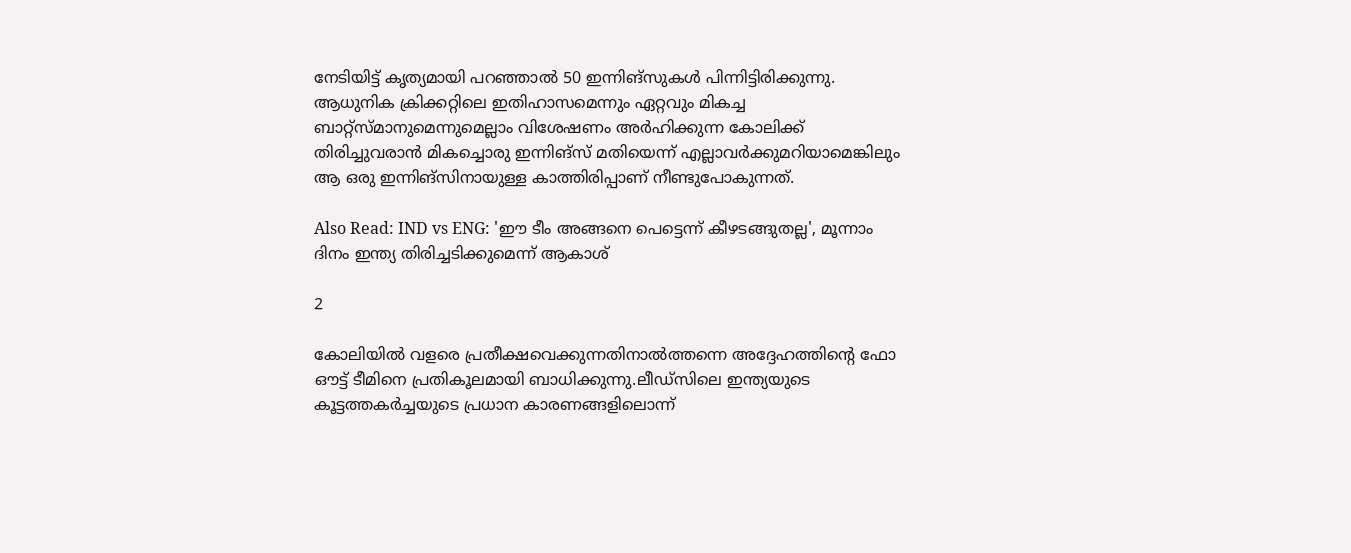നേടിയിട്ട് കൃത്യമായി പറഞ്ഞാല്‍ 50 ഇന്നിങ്‌സുകള്‍ പിന്നിട്ടിരിക്കുന്നു. ആധുനിക ക്രിക്കറ്റിലെ ഇതിഹാസമെന്നും ഏറ്റവും മികച്ച ബാറ്റ്‌സ്മാനുമെന്നുമെല്ലാം വിശേഷണം അര്‍ഹിക്കുന്ന കോലിക്ക് തിരിച്ചുവരാന്‍ മികച്ചൊരു ഇന്നിങ്‌സ് മതിയെന്ന് എല്ലാവര്‍ക്കുമറിയാമെങ്കിലും ആ ഒരു ഇന്നിങ്‌സിനായുള്ള കാത്തിരിപ്പാണ് നീണ്ടുപോകുന്നത്.

Also Read: IND vs ENG: 'ഈ ടീം അങ്ങനെ പെട്ടെന്ന് കീഴടങ്ങുതല്ല', മൂന്നാം ദിനം ഇന്ത്യ തിരിച്ചടിക്കുമെന്ന് ആകാശ്

2

കോലിയില്‍ വളരെ പ്രതീക്ഷവെക്കുന്നതിനാല്‍ത്തന്നെ അദ്ദേഹത്തിന്റെ ഫോ ഔട്ട് ടീമിനെ പ്രതികൂലമായി ബാധിക്കുന്നു.ലീഡ്‌സിലെ ഇന്ത്യയുടെ കൂട്ടത്തകര്‍ച്ചയുടെ പ്രധാന കാരണങ്ങളിലൊന്ന്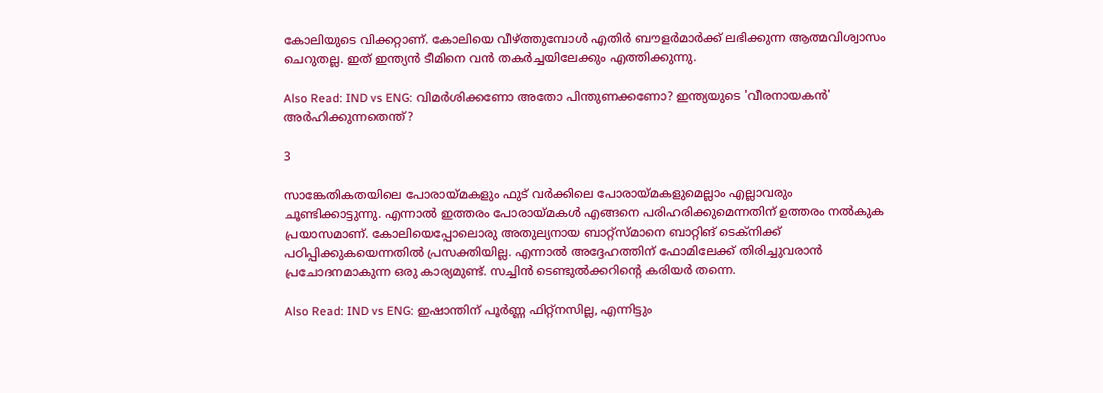കോലിയുടെ വിക്കറ്റാണ്. കോലിയെ വീഴ്ത്തുമ്പോള്‍ എതിര്‍ ബൗളര്‍മാര്‍ക്ക് ലഭിക്കുന്ന ആത്മവിശ്വാസം ചെറുതല്ല. ഇത് ഇന്ത്യന്‍ ടീമിനെ വന്‍ തകര്‍ച്ചയിലേക്കും എത്തിക്കുന്നു.

Also Read: IND vs ENG: വിമര്‍ശിക്കണോ അതോ പിന്തുണക്കണോ? ഇന്ത്യയുടെ 'വീരനായകന്‍' അര്‍ഹിക്കുന്നതെന്ത്?

3

സാങ്കേതികതയിലെ പോരായ്മകളും ഫുട് വര്‍ക്കിലെ പോരായ്മകളുമെല്ലാം എല്ലാവരും ചൂണ്ടിക്കാട്ടുന്നു. എന്നാല്‍ ഇത്തരം പോരായ്മകള്‍ എങ്ങനെ പരിഹരിക്കുമെന്നതിന് ഉത്തരം നല്‍കുക പ്രയാസമാണ്. കോലിയെപ്പോലൊരു അതുല്യനായ ബാറ്റ്‌സ്മാനെ ബാറ്റിങ് ടെക്‌നിക്ക് പഠിപ്പിക്കുകയെന്നതില്‍ പ്രസക്തിയില്ല. എന്നാല്‍ അദ്ദേഹത്തിന് ഫോമിലേക്ക് തിരിച്ചുവരാന്‍ പ്രചോദനമാകുന്ന ഒരു കാര്യമുണ്ട്. സച്ചിന്‍ ടെണ്ടുല്‍ക്കറിന്റെ കരിയര്‍ തന്നെ.

Also Read: IND vs ENG: ഇഷാന്തിന് പൂര്‍ണ്ണ ഫിറ്റ്‌നസില്ല, എന്നിട്ടും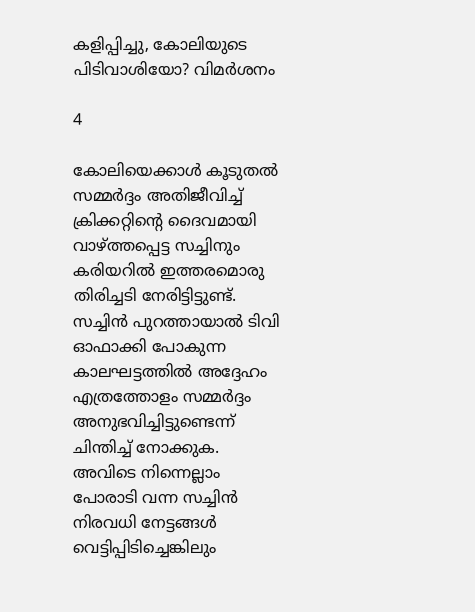കളിപ്പിച്ചു, കോലിയുടെ പിടിവാശിയോ? വിമര്‍ശനം

4

കോലിയെക്കാള്‍ കൂടുതല്‍ സമ്മര്‍ദ്ദം അതിജീവിച്ച് ക്രിക്കറ്റിന്റെ ദൈവമായി വാഴ്ത്തപ്പെട്ട സച്ചിനും കരിയറില്‍ ഇത്തരമൊരു തിരിച്ചടി നേരിട്ടിട്ടുണ്ട്. സച്ചിന്‍ പുറത്തായാല്‍ ടിവി ഓഫാക്കി പോകുന്ന കാലഘട്ടത്തില്‍ അദ്ദേഹം എത്രത്തോളം സമ്മര്‍ദ്ദം അനുഭവിച്ചിട്ടുണ്ടെന്ന് ചിന്തിച്ച് നോക്കുക. അവിടെ നിന്നെല്ലാം പോരാടി വന്ന സച്ചിന്‍ നിരവധി നേട്ടങ്ങള്‍ വെട്ടിപ്പിടിച്ചെങ്കിലും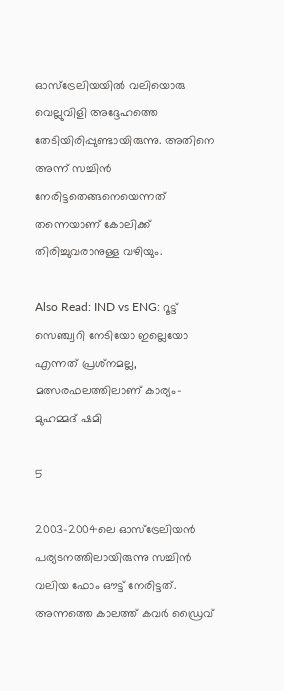ഓസ്‌ട്രേലിയയില്‍ വലിയൊരു വെല്ലുവിളി അദ്ദേഹത്തെ തേടിയിരിപ്പുണ്ടായിരുന്നു. അതിനെ അന്ന് സച്ചിന്‍ നേരിട്ടതെങ്ങനെയെന്നത് തന്നെയാണ് കോലിക്ക് തിരിച്ചുവരാനുള്ള വഴിയും.

Also Read: IND vs ENG: റൂട്ട് സെഞ്ച്വറി നേടിയോ ഇല്ലെയോ എന്നത് പ്രശ്‌നമല്ല, മത്സരഫലത്തിലാണ് കാര്യം- മുഹമ്മദ് ഷമി

5

2003-2004ലെ ഓസ്‌ട്രേലിയന്‍ പര്യടനത്തിലായിരുന്നു സച്ചിന്‍ വലിയ ഫോം ഔട്ട് നേരിട്ടത്. അന്നത്തെ കാലത്ത് കവര്‍ ഡ്രൈവ്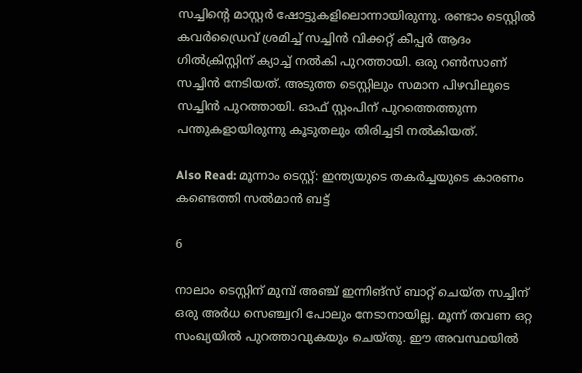സച്ചിന്റെ മാസ്റ്റര്‍ ഷോട്ടുകളിലൊന്നായിരുന്നു. രണ്ടാം ടെസ്റ്റില്‍ കവര്‍ഡ്രൈവ് ശ്രമിച്ച് സച്ചിന്‍ വിക്കറ്റ് കീപ്പര്‍ ആദം ഗില്‍ക്രിസ്റ്റിന് ക്യാച്ച് നല്‍കി പുറത്തായി. ഒരു റണ്‍സാണ് സച്ചിന്‍ നേടിയത്. അടുത്ത ടെസ്റ്റിലും സമാന പിഴവിലൂടെ സച്ചിന്‍ പുറത്തായി. ഓഫ് സ്റ്റംപിന് പുറത്തെത്തുന്ന പന്തുകളായിരുന്നു കൂടുതലും തിരിച്ചടി നല്‍കിയത്.

Also Read: മൂന്നാം ടെസ്റ്റ്: ഇന്ത്യയുടെ തകര്‍ച്ചയുടെ കാരണം കണ്ടെത്തി സല്‍മാന്‍ ബട്ട്

6

നാലാം ടെസ്റ്റിന് മുമ്പ് അഞ്ച് ഇന്നിങ്‌സ് ബാറ്റ് ചെയ്ത സച്ചിന് ഒരു അര്‍ധ സെഞ്ച്വറി പോലും നേടാനായില്ല. മൂന്ന് തവണ ഒറ്റ സംഖ്യയില്‍ പുറത്താവുകയും ചെയ്തു. ഈ അവസ്ഥയില്‍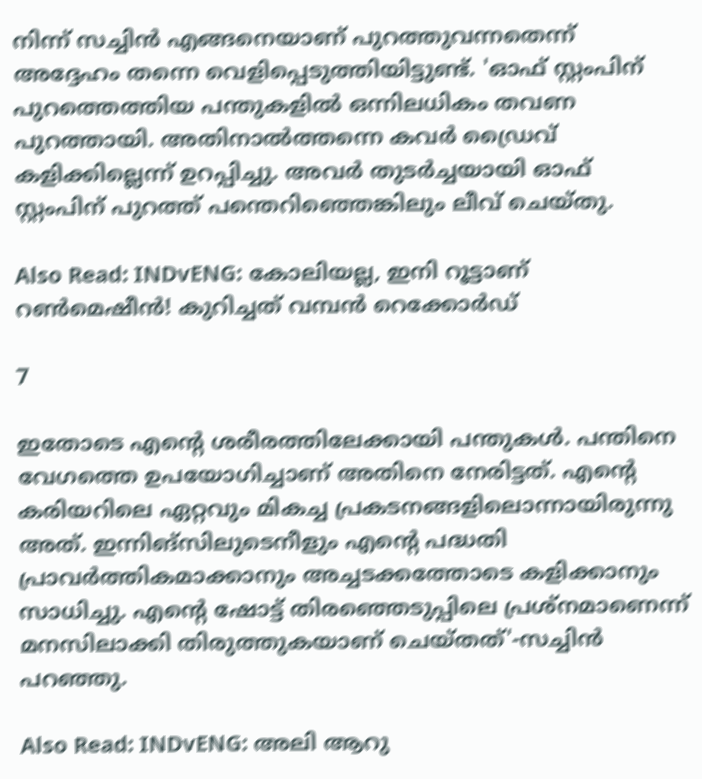നിന്ന് സച്ചിന്‍ എങ്ങനെയാണ് പുറത്തുവന്നതെന്ന് അദ്ദേഹം തന്നെ വെളിപ്പെടുത്തിയിട്ടുണ്ട്. 'ഓഫ് സ്റ്റംപിന് പുറത്തെത്തിയ പന്തുകളില്‍ ഒന്നിലധികം തവണ പുറത്തായി. അതിനാല്‍ത്തന്നെ കവര്‍ ഡ്രൈവ് കളിക്കില്ലെന്ന് ഉറപ്പിച്ചു. അവര്‍ തുടര്‍ച്ചയായി ഓഫ് സ്റ്റംപിന് പുറത്ത് പന്തെറിഞ്ഞെങ്കിലും ലീവ് ചെയ്തു.

Also Read: INDvENG: കോലിയല്ല, ഇനി റൂട്ടാണ് റണ്‍മെഷീന്‍! കുറിച്ചത് വമ്പന്‍ റെക്കോര്‍ഡ്

7

ഇതോടെ എന്റെ ശരീരത്തിലേക്കായി പന്തുകള്‍. പന്തിനെ വേഗത്തെ ഉപയോഗിച്ചാണ് അതിനെ നേരിട്ടത്. എന്റെ കരിയറിലെ ഏറ്റവും മികച്ച പ്രകടനങ്ങളിലൊന്നായിരുന്നു അത്. ഇന്നിങ്‌സിലുടെനീളും എന്റെ പദ്ധതി പ്രാവര്‍ത്തികമാക്കാനും അച്ചടക്കത്തോടെ കളിക്കാനും സാധിച്ചു. എന്റെ ഷോട്ട് തിരഞ്ഞെടുപ്പിലെ പ്രശ്‌നമാണെന്ന് മനസിലാക്കി തിരുത്തുകയാണ് ചെയ്തത്'-സച്ചിന്‍ പറഞ്ഞു.

Also Read: INDvENG: അലി ആറു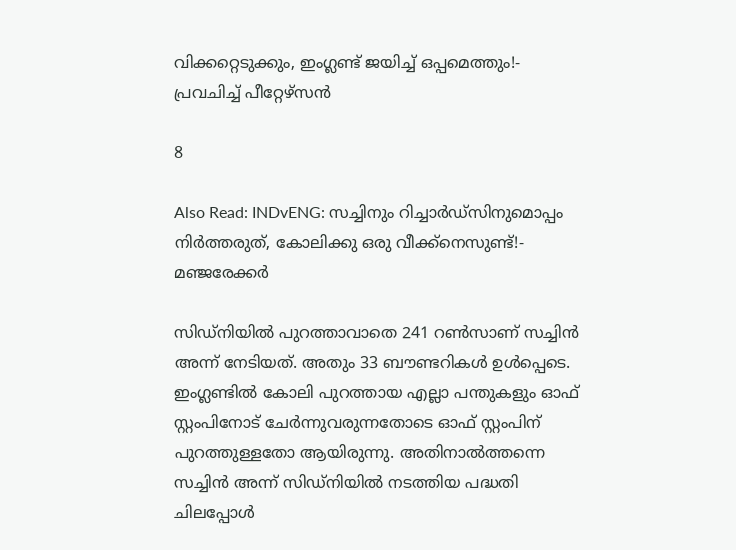വിക്കറ്റെടുക്കും, ഇംഗ്ലണ്ട് ജയിച്ച് ഒപ്പമെത്തും!- പ്രവചിച്ച് പീറ്റേഴ്‌സന്‍

8

Also Read: INDvENG: സച്ചിനും റിച്ചാര്‍ഡ്‌സിനുമൊപ്പം നിര്‍ത്തരുത്, കോലിക്കു ഒരു വീക്ക്‌നെസുണ്ട്!- മഞ്ജരേക്കര്‍

സിഡ്‌നിയില്‍ പുറത്താവാതെ 241 റണ്‍സാണ് സച്ചിന്‍ അന്ന് നേടിയത്. അതും 33 ബൗണ്ടറികള്‍ ഉള്‍പ്പെടെ. ഇംഗ്ലണ്ടില്‍ കോലി പുറത്തായ എല്ലാ പന്തുകളും ഓഫ് സ്റ്റംപിനോട് ചേര്‍ന്നുവരുന്നതോടെ ഓഫ് സ്റ്റംപിന് പുറത്തുള്ളതോ ആയിരുന്നു. അതിനാല്‍ത്തന്നെ സച്ചിന്‍ അന്ന് സിഡ്‌നിയില്‍ നടത്തിയ പദ്ധതി ചിലപ്പോള്‍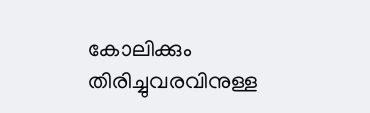കോലിക്കും തിരിച്ചുവരവിനുള്ള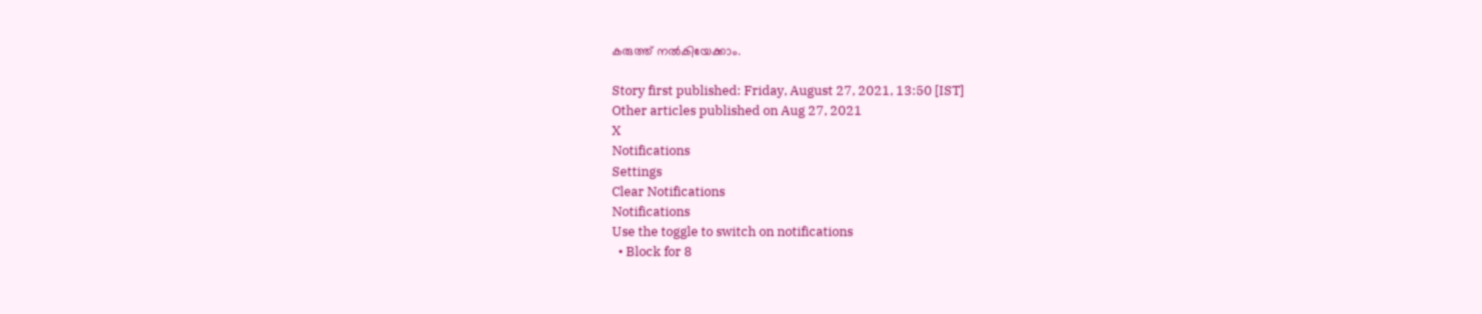കരുത്ത് നല്‍കിയേക്കാം.

Story first published: Friday, August 27, 2021, 13:50 [IST]
Other articles published on Aug 27, 2021
X
Notifications
Settings
Clear Notifications
Notifications
Use the toggle to switch on notifications
  • Block for 8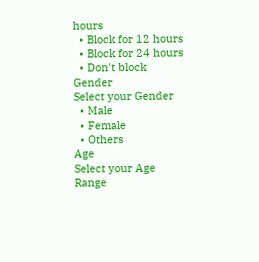hours
  • Block for 12 hours
  • Block for 24 hours
  • Don't block
Gender
Select your Gender
  • Male
  • Female
  • Others
Age
Select your Age Range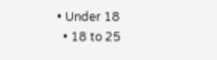• Under 18
  • 18 to 25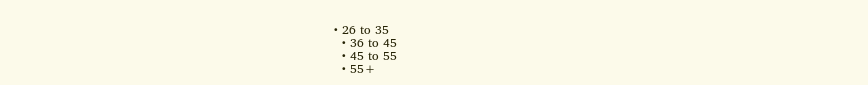• 26 to 35
  • 36 to 45
  • 45 to 55
  • 55+